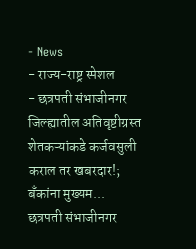- News
- राज्य-राष्ट्र स्पेशल
- छत्रपती संभाजीनगर जिल्ह्यातील अतिवृष्टीग्रस्त शेतकऱ्यांकडे कर्जवसुली कराल तर खबरदार!; बँकांना मुख्यम...
छत्रपती संभाजीनगर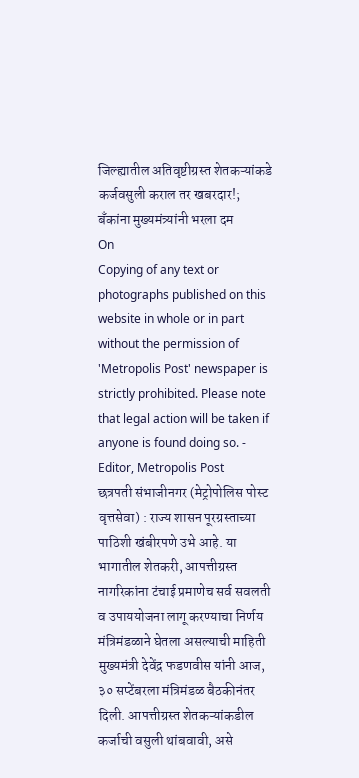जिल्ह्यातील अतिवृष्टीग्रस्त शेतकऱ्यांकडे कर्जवसुली कराल तर खबरदार!; बँकांना मुख्यमंत्र्यांनी भरला दम
On
Copying of any text or photographs published on this website in whole or in part without the permission of 'Metropolis Post' newspaper is strictly prohibited. Please note that legal action will be taken if anyone is found doing so. - Editor, Metropolis Post
छत्रपती संभाजीनगर (मेट्रोपोलिस पोस्ट वृत्तसेवा) : राज्य शासन पूरग्रस्ताच्या पाठिशी खंबीरपणे उभे आहे. या भागातील शेतकरी, आपत्तीग्रस्त नागरिकांना टंचाई प्रमाणेच सर्व सवलती व उपाययोजना लागू करण्याचा निर्णय मंत्रिमंडळाने घेतला असल्याची माहिती मुख्यमंत्री देवेंद्र फडणवीस यांनी आज, ३० सप्टेंबरला मंत्रिमंडळ बैठकीनंतर दिली. आपत्तीग्रस्त शेतकऱ्यांकडील कर्जाची वसुली थांबवावी, असे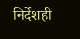निर्देशही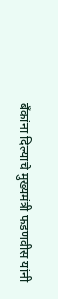बँकांना दिल्याचे मुख्यमंत्री फडणवीस यांनी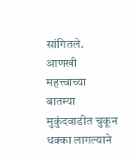सांगितले.
आणखी महत्त्वाच्या बातम्या
मुकुंदवाडीत चुकून धक्का लागल्याने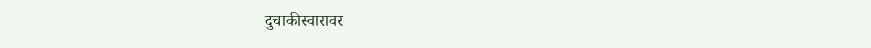दुचाकीस्वारावर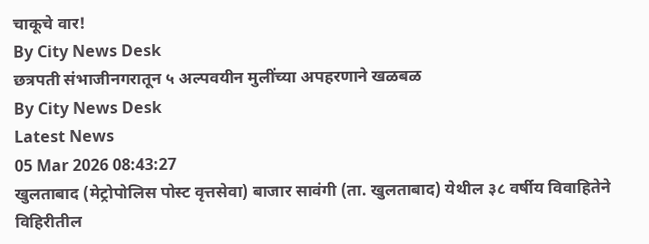चाकूचे वार!
By City News Desk
छत्रपती संभाजीनगरातून ५ अल्पवयीन मुलींच्या अपहरणाने खळबळ
By City News Desk
Latest News
05 Mar 2026 08:43:27
खुलताबाद (मेट्रोपोलिस पोस्ट वृत्तसेवा) बाजार सावंगी (ता. खुलताबाद) येथील ३८ वर्षीय विवाहितेने विहिरीतील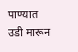पाण्यात उडी मारून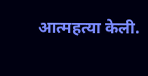आत्महत्या केली.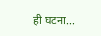ही घटना...